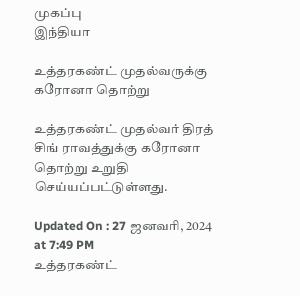முகப்பு
இந்தியா

உத்தரகண்ட் முதல்வருக்கு கரோனா தொற்று

உத்தரகண்ட் முதல்வர் திரத் சிங் ராவத்துக்கு கரோனா தொற்று உறுதி செய்யப்பட்டுள்ளது.

Updated On : 27 ஜனவரி, 2024 at 7:49 PM
உத்தரகண்ட்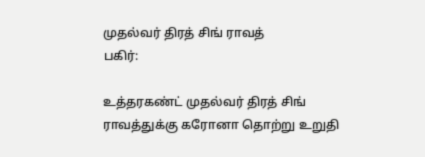முதல்வர் திரத் சிங் ராவத்
பகிர்:

உத்தரகண்ட் முதல்வர் திரத் சிங் ராவத்துக்கு கரோனா தொற்று உறுதி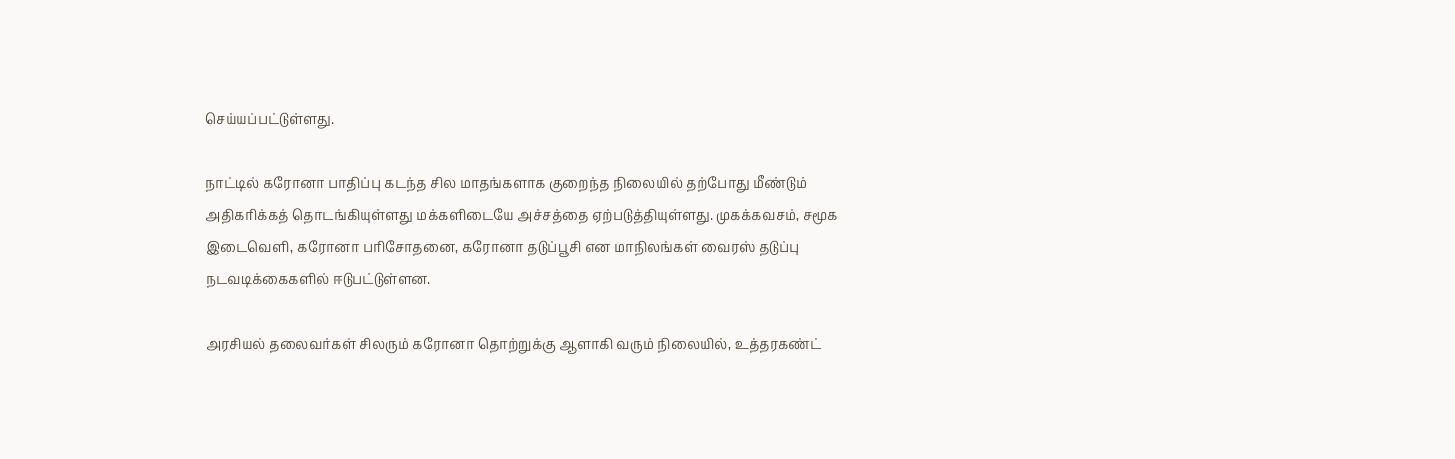செய்யப்பட்டுள்ளது.

நாட்டில் கரோனா பாதிப்பு கடந்த சில மாதங்களாக குறைந்த நிலையில் தற்போது மீண்டும் அதிகரிக்கத் தொடங்கியுள்ளது மக்களிடையே அச்சத்தை ஏற்படுத்தியுள்ளது. முகக்கவசம், சமூக இடைவெளி, கரோனா பரிசோதனை, கரோனா தடுப்பூசி என மாநிலங்கள் வைரஸ் தடுப்பு நடவடிக்கைகளில் ஈடுபட்டுள்ளன.

அரசியல் தலைவர்கள் சிலரும் கரோனா தொற்றுக்கு ஆளாகி வரும் நிலையில், உத்தரகண்ட்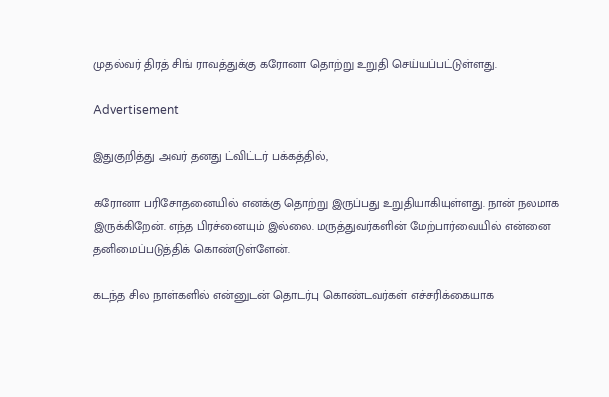முதல்வர் திரத் சிங் ராவத்துக்கு கரோனா தொற்று உறுதி செய்யப்பட்டுள்ளது.

Advertisement

இதுகுறித்து அவர் தனது ட்விட்டர் பக்கத்தில்,

கரோனா பரிசோதனையில் எனக்கு தொற்று இருப்பது உறுதியாகியுள்ளது. நான் நலமாக இருக்கிறேன். எந்த பிரச்னையும் இல்லை. மருத்துவர்களின் மேற்பார்வையில் என்னை தனிமைப்படுத்திக் கொண்டுள்ளேன்.

கடந்த சில நாள்களில் என்னுடன் தொடர்பு கொண்டவர்கள் எச்சரிக்கையாக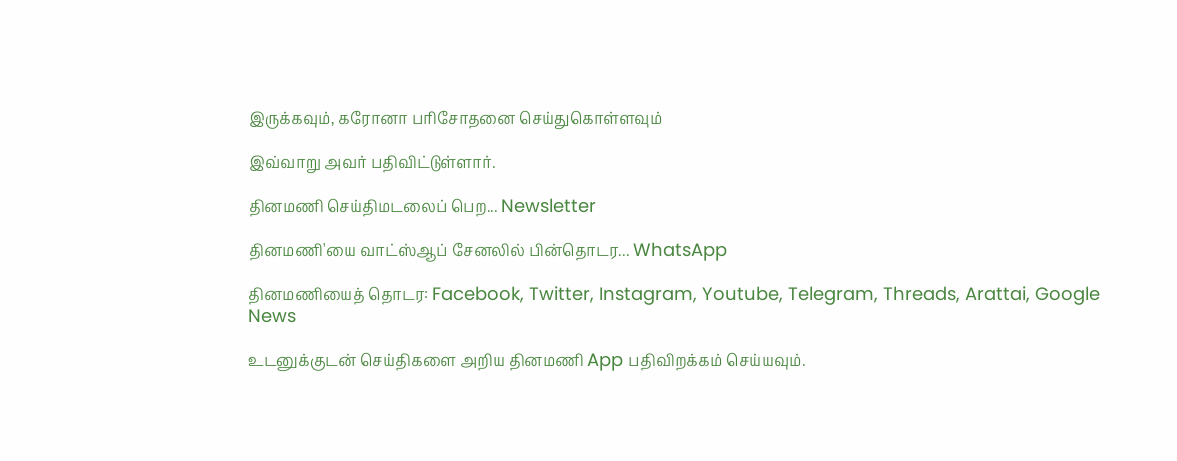இருக்கவும், கரோனா பரிசோதனை செய்துகொள்ளவும்

இவ்வாறு அவர் பதிவிட்டுள்ளார்.

தினமணி செய்திமடலைப் பெற... Newsletter

தினமணி'யை வாட்ஸ்ஆப் சேனலில் பின்தொடர... WhatsApp

தினமணியைத் தொடர: Facebook, Twitter, Instagram, Youtube, Telegram, Threads, Arattai, Google News

உடனுக்குடன் செய்திகளை அறிய தினமணி App பதிவிறக்கம் செய்யவும்.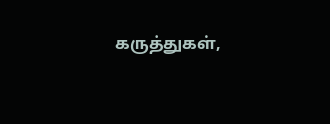கருத்துகள்,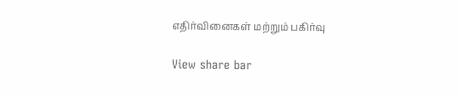எதிர்வினைகள் மற்றும் பகிர்வு

View share bar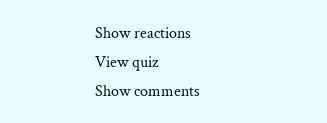Show reactions
View quiz
Show comments